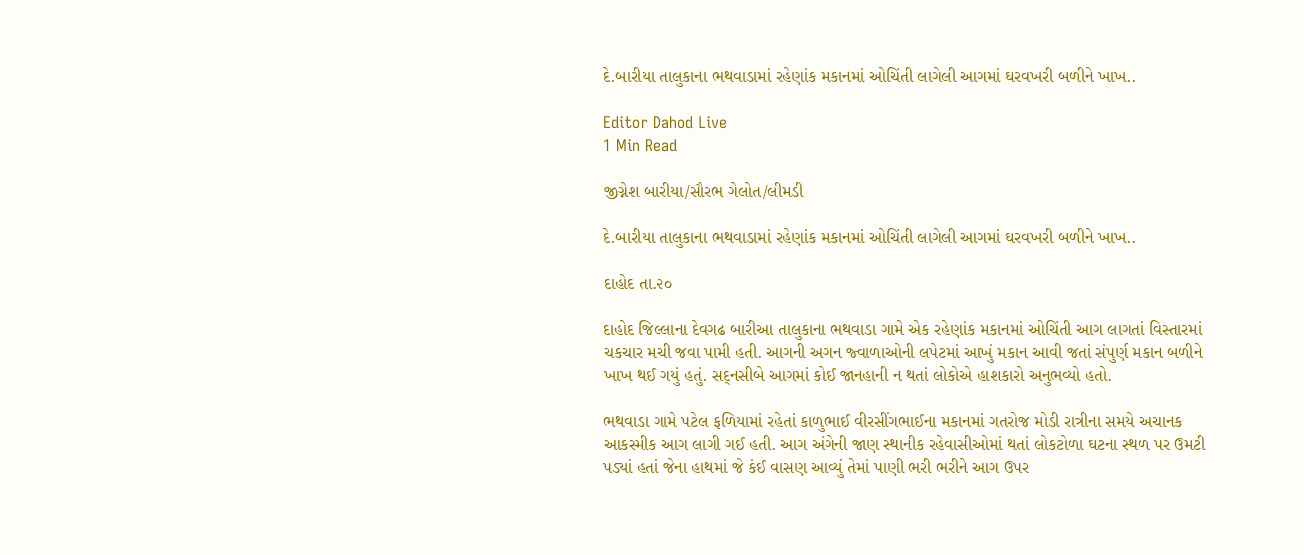દે.બારીયા તાલુકાના ભથવાડામાં રહેણાંક મકાનમાં ઓચિંતી લાગેલી આગમાં ઘરવખરી બળીને ખાખ..

Editor Dahod Live
1 Min Read

જીગ્નેશ બારીયા/સૌરભ ગેલોત/લીમડી

દે.બારીયા તાલુકાના ભથવાડામાં રહેણાંક મકાનમાં ઓચિંતી લાગેલી આગમાં ઘરવખરી બળીને ખાખ..

દાહોદ તા.૨૦

દાહોદ જિલ્લાના દેવગઢ બારીઆ તાલુકાના ભથવાડા ગામે એક રહેણાંક મકાનમાં ઓચિંતી આગ લાગતાં વિસ્તારમાં ચકચાર મચી જવા પામી હતી. આગની અગન જ્વાળાઓની લપેટમાં આખું મકાન આવી જતાં સંપુર્ણ મકાન બળીને ખાખ થઈ ગયું હતું. સદ્‌નસીબે આગમાં કોઈ જાનહાની ન થતાં લોકોએ હાશકારો અનુભવ્યો હતો.

ભથવાડા ગામે પટેલ ફળિયામાં રહેતાં કાળુભાઈ વીરસીંગભાઈના મકાનમાં ગતરોજ મોડી રાત્રીના સમયે અચાનક આકસ્મીક આગ લાગી ગઈ હતી. આગ અંગેની જાણ સ્થાનીક રહેવાસીઓમાં થતાં લોકટોળા ઘટના સ્થળ પર ઉમટી પડ્યાં હતાં જેના હાથમાં જે કંઈ વાસણ આવ્યું તેમાં પાણી ભરી ભરીને આગ ઉપર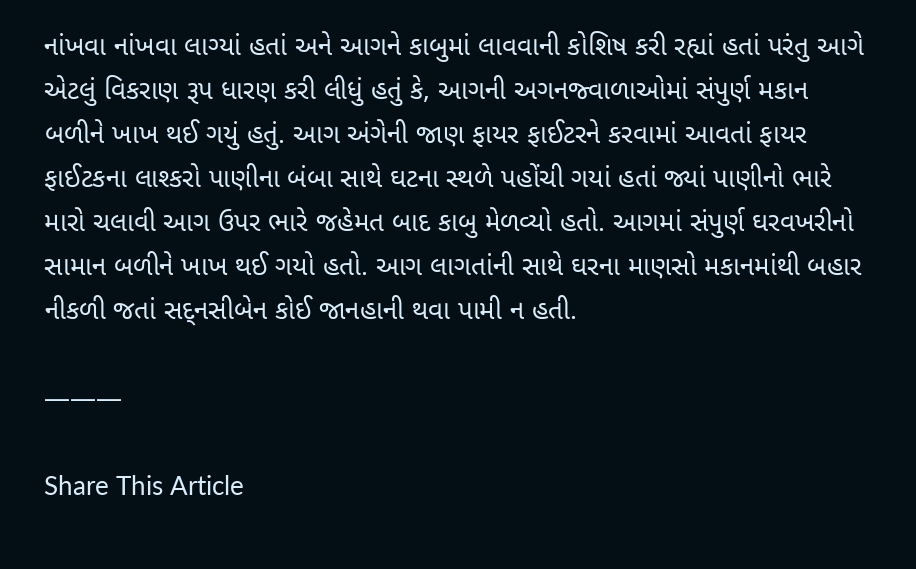નાંખવા નાંખવા લાગ્યાં હતાં અને આગને કાબુમાં લાવવાની કોશિષ કરી રહ્યાં હતાં પરંતુ આગે એટલું વિકરાણ રૂપ ધારણ કરી લીધું હતું કે, આગની અગનજ્વાળાઓમાં સંપુર્ણ મકાન બળીને ખાખ થઈ ગયું હતું. આગ અંગેની જાણ ફાયર ફાઈટરને કરવામાં આવતાં ફાયર ફાઈટકના લાશ્કરો પાણીના બંબા સાથે ઘટના સ્થળે પહોંચી ગયાં હતાં જ્યાં પાણીનો ભારે મારો ચલાવી આગ ઉપર ભારે જહેમત બાદ કાબુ મેળવ્યો હતો. આગમાં સંપુર્ણ ઘરવખરીનો સામાન બળીને ખાખ થઈ ગયો હતો. આગ લાગતાંની સાથે ઘરના માણસો મકાનમાંથી બહાર નીકળી જતાં સદ્‌નસીબેન કોઈ જાનહાની થવા પામી ન હતી.

———

Share This Article